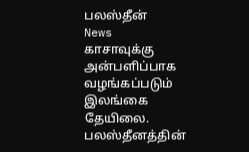பலஸ்தீன்
News
காசாவுக்கு அன்பளிப்பாக வழங்கப்படும் இலங்கை தேயிலை.
பலஸ்தீனத்தின்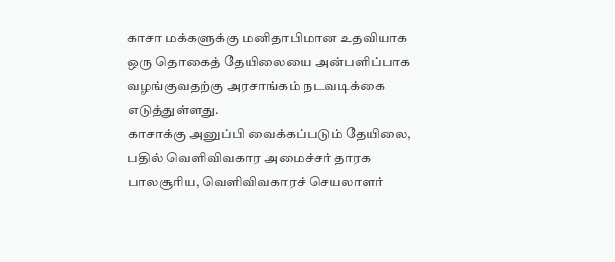காசா மக்களுக்கு மனிதாபிமான உதவியாக ஒரு தொகைத் தேயிலையை அன்பளிப்பாக வழங்குவதற்கு அரசாங்கம் நடவடிக்கை எடுத்துள்ளது.
காசாக்கு அனுப்பி வைக்கப்படும் தேயிலை, பதில் வெளிவிவகார அமைச்சர் தாரக பாலசூரிய, வெளிவிவகாரச் செயலாளர்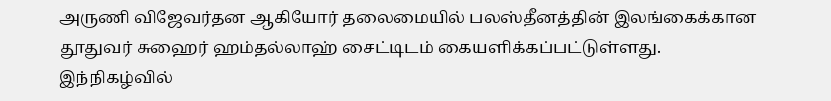அருணி விஜேவர்தன ஆகியோர் தலைமையில் பலஸ்தீனத்தின் இலங்கைக்கான தூதுவர் சுஹைர் ஹம்தல்லாஹ் சைட்டிடம் கையளிக்கப்பட்டுள்ளது.
இந்நிகழ்வில்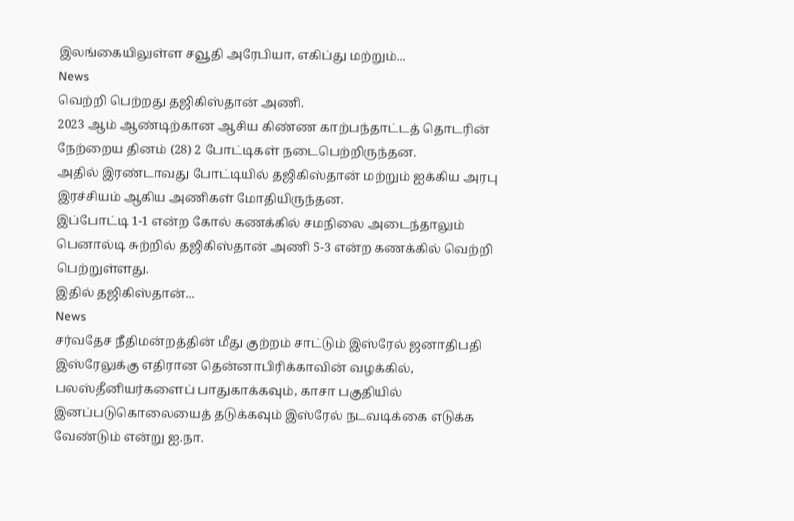இலங்கையிலுள்ள சவூதி அரேபியா, எகிப்து மற்றும்...
News
வெற்றி பெற்றது தஜிகிஸ்தான் அணி.
2023 ஆம் ஆண்டிற்கான ஆசிய கிண்ண காற்பந்தாட்டத் தொடரின் நேற்றைய தினம் (28) 2 போட்டிகள் நடைபெற்றிருந்தன.
அதில் இரண்டாவது போட்டியில் தஜிகிஸ்தான் மற்றும் ஐக்கிய அரபு இரச்சியம் ஆகிய அணிகள் மோதியிருந்தன.
இப்போட்டி 1-1 என்ற கோல் கணக்கில் சமநிலை அடைந்தாலும் பெனால்டி சுற்றில் தஜிகிஸ்தான் அணி 5-3 என்ற கணக்கில் வெற்றி பெற்றுள்ளது.
இதில் தஜிகிஸ்தான்...
News
சர்வதேச நீதிமன்றத்தின் மீது குற்றம் சாட்டும் இஸ்ரேல் ஜனாதிபதி
இஸ்ரேலுக்கு எதிரான தென்னாபிரிக்காவின் வழக்கில், பலஸ்தீனியர்களைப் பாதுகாக்கவும், காசா பகுதியில் இனப்படுகொலையைத் தடுக்கவும் இஸ்ரேல் நடவடிக்கை எடுக்க வேண்டும் என்று ஐ.நா.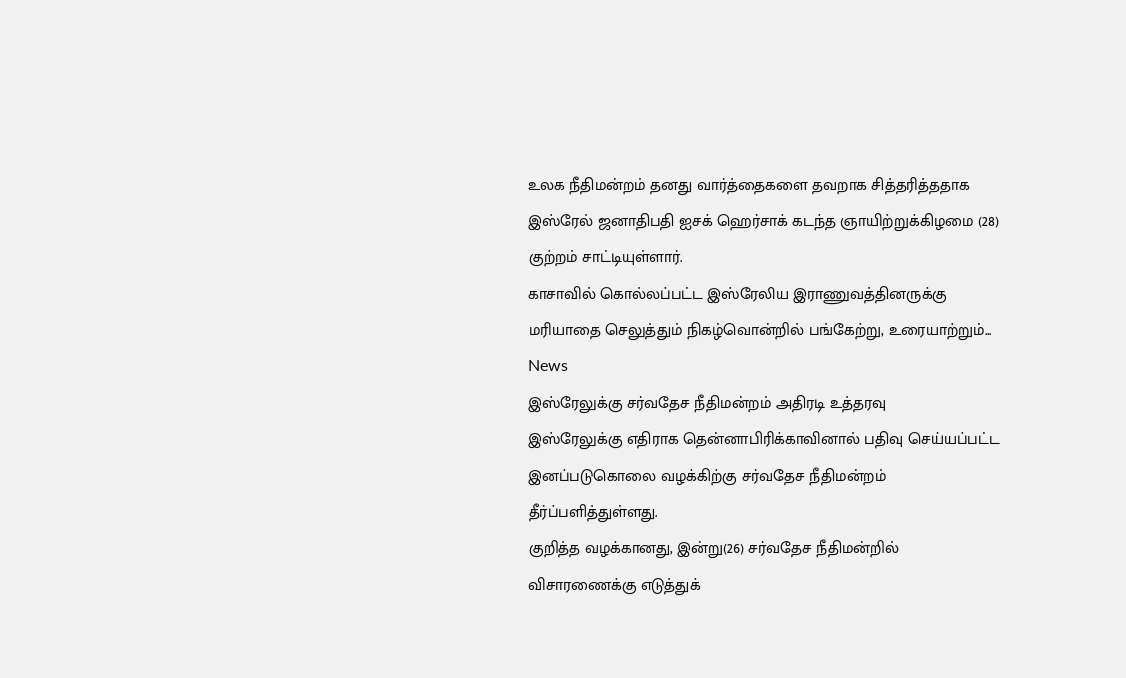உலக நீதிமன்றம் தனது வார்த்தைகளை தவறாக சித்தரித்ததாக இஸ்ரேல் ஜனாதிபதி ஐசக் ஹெர்சாக் கடந்த ஞாயிற்றுக்கிழமை (28) குற்றம் சாட்டியுள்ளார்.
காசாவில் கொல்லப்பட்ட இஸ்ரேலிய இராணுவத்தினருக்கு மரியாதை செலுத்தும் நிகழ்வொன்றில் பங்கேற்று, உரையாற்றும்...
News
இஸ்ரேலுக்கு சர்வதேச நீதிமன்றம் அதிரடி உத்தரவு
இஸ்ரேலுக்கு எதிராக தென்னாபிரிக்காவினால் பதிவு செய்யப்பட்ட இனப்படுகொலை வழக்கிற்கு சர்வதேச நீதிமன்றம் தீர்ப்பளித்துள்ளது.
குறித்த வழக்கானது, இன்று(26) சர்வதேச நீதிமன்றில் விசாரணைக்கு எடுத்துக்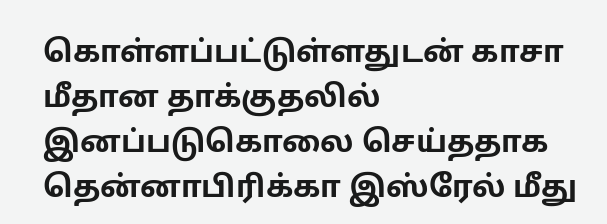கொள்ளப்பட்டுள்ளதுடன் காசா மீதான தாக்குதலில் இனப்படுகொலை செய்ததாக தென்னாபிரிக்கா இஸ்ரேல் மீது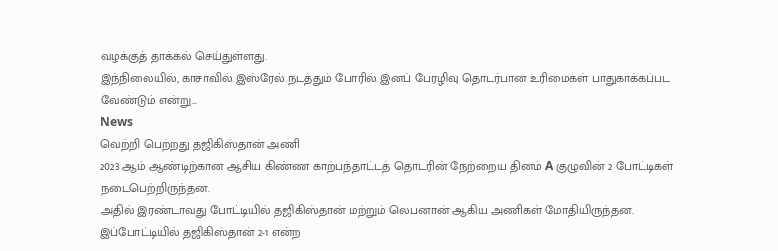வழக்குத் தாக்கல் செய்துள்ளது.
இந்நிலையில், காசாவில் இஸ்ரேல் நடத்தும் போரில் இனப் பேரழிவு தொடர்பான உரிமைகள் பாதுகாக்கப்பட வேண்டும் என்று...
News
வெற்றி பெற்றது தஜிகிஸ்தான் அணி
2023 ஆம் ஆண்டிற்கான ஆசிய கிண்ண காற்பந்தாட்டத் தொடரின் நேற்றைய தினம் A குழுவின் 2 போட்டிகள் நடைபெற்றிருந்தன.
அதில் இரண்டாவது போட்டியில் தஜிகிஸ்தான் மற்றும் லெபனான் ஆகிய அணிகள் மோதியிருந்தன.
இப்போட்டியில் தஜிகிஸ்தான் 2-1 என்ற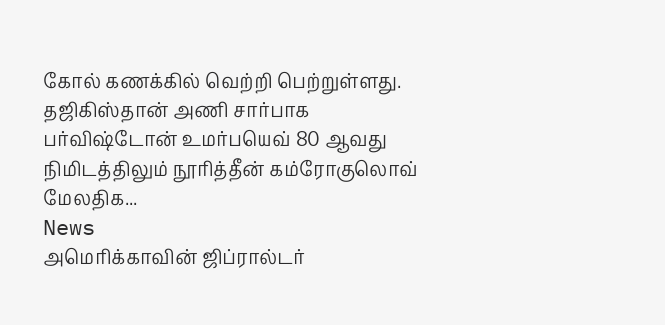கோல் கணக்கில் வெற்றி பெற்றுள்ளது.
தஜிகிஸ்தான் அணி சார்பாக பர்விஷ்டோன் உமர்பயெவ் 80 ஆவது நிமிடத்திலும் நூரித்தீன் கம்ரோகுலொவ் மேலதிக...
News
அமெரிக்காவின் ஜிப்ரால்டர்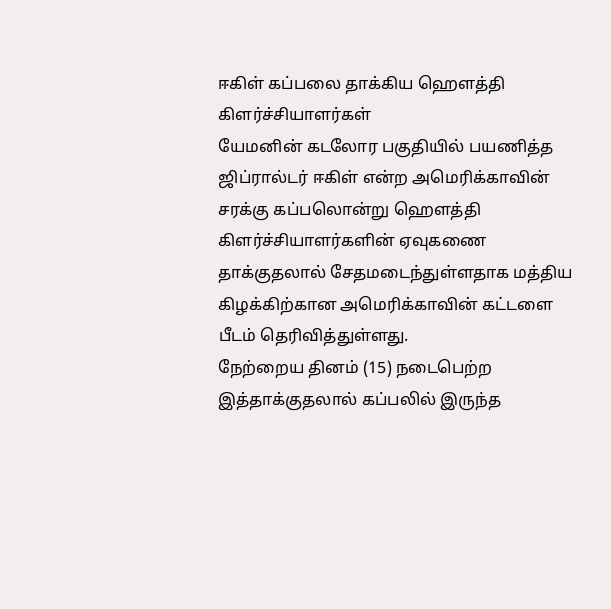ஈகிள் கப்பலை தாக்கிய ஹெளத்தி கிளர்ச்சியாளர்கள்
யேமனின் கடலோர பகுதியில் பயணித்த ஜிப்ரால்டர் ஈகிள் என்ற அமெரிக்காவின் சரக்கு கப்பலொன்று ஹெளத்தி கிளர்ச்சியாளர்களின் ஏவுகணை தாக்குதலால் சேதமடைந்துள்ளதாக மத்திய கிழக்கிற்கான அமெரிக்காவின் கட்டளை பீடம் தெரிவித்துள்ளது.
நேற்றைய தினம் (15) நடைபெற்ற இத்தாக்குதலால் கப்பலில் இருந்த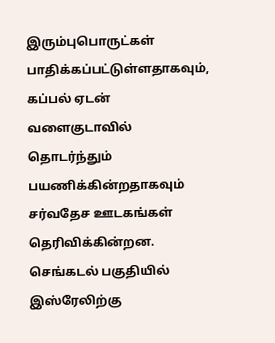இரும்புபொருட்கள் பாதிக்கப்பட்டுள்ளதாகவும், கப்பல் ஏடன் வளைகுடாவில் தொடர்ந்தும் பயணிக்கின்றதாகவும் சர்வதேச ஊடகங்கள் தெரிவிக்கின்றன.
செங்கடல் பகுதியில் இஸ்ரேலிற்கு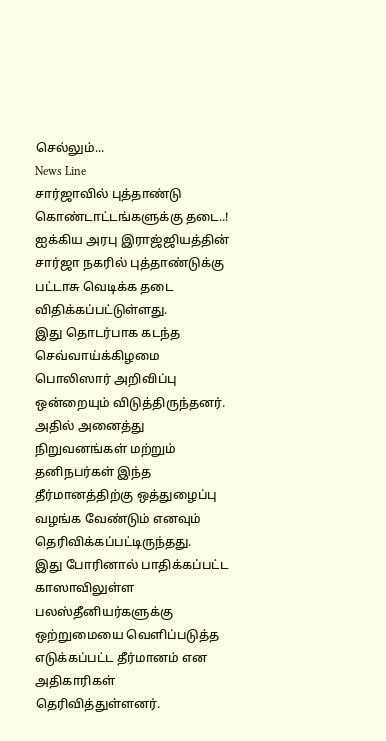செல்லும்...
News Line
சார்ஜாவில் புத்தாண்டு கொண்டாட்டங்களுக்கு தடை..!
ஐக்கிய அரபு இராஜ்ஜியத்தின் சார்ஜா நகரில் புத்தாண்டுக்கு பட்டாசு வெடிக்க தடை விதிக்கப்பட்டுள்ளது.
இது தொடர்பாக கடந்த செவ்வாய்க்கிழமை பொலிஸார் அறிவிப்பு ஒன்றையும் விடுத்திருந்தனர்.
அதில் அனைத்து நிறுவனங்கள் மற்றும் தனிநபர்கள் இந்த தீர்மானத்திற்கு ஒத்துழைப்பு வழங்க வேண்டும் எனவும் தெரிவிக்கப்பட்டிருந்தது.
இது போரினால் பாதிக்கப்பட்ட காஸாவிலுள்ள பலஸ்தீனியர்களுக்கு ஒற்றுமையை வெளிப்படுத்த எடுக்கப்பட்ட தீர்மானம் என அதிகாரிகள் தெரிவித்துள்ளனர்.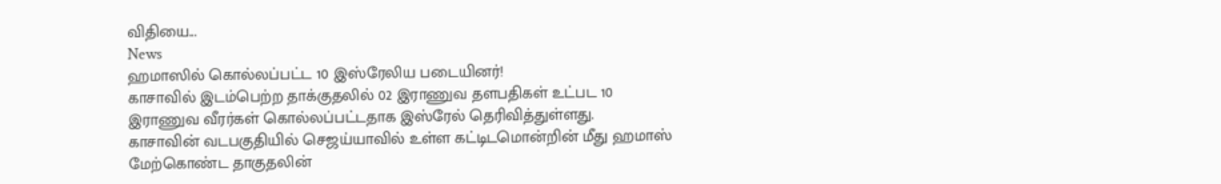விதியை...
News
ஹமாஸில் கொல்லப்பட்ட 10 இஸ்ரேலிய படையினர்!
காசாவில் இடம்பெற்ற தாக்குதலில் 02 இராணுவ தளபதிகள் உட்பட 10 இராணுவ வீரர்கள் கொல்லப்பட்டதாக இஸ்ரேல் தெரிவித்துள்ளது.
காசாவின் வடபகுதியில் செஜய்யாவில் உள்ள கட்டிடமொன்றின் மீது ஹமாஸ் மேற்கொண்ட தாகுதலின்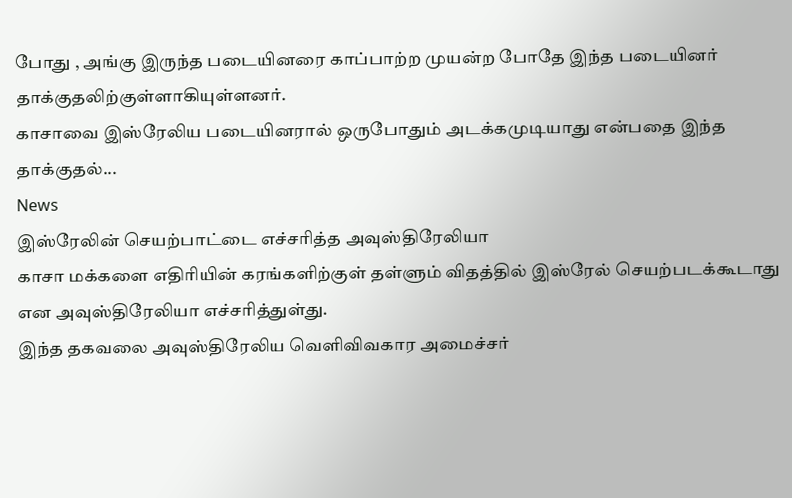போது , அங்கு இருந்த படையினரை காப்பாற்ற முயன்ற போதே இந்த படையினர் தாக்குதலிற்குள்ளாகியுள்ளனர்.
காசாவை இஸ்ரேலிய படையினரால் ஒருபோதும் அடக்கமுடியாது என்பதை இந்த தாக்குதல்...
News
இஸ்ரேலின் செயற்பாட்டை எச்சரித்த அவுஸ்திரேலியா
காசா மக்களை எதிரியின் கரங்களிற்குள் தள்ளும் விதத்தில் இஸ்ரேல் செயற்படக்கூடாது என அவுஸ்திரேலியா எச்சரித்துள்து.
இந்த தகவலை அவுஸ்திரேலிய வெளிவிவகார அமைச்சர்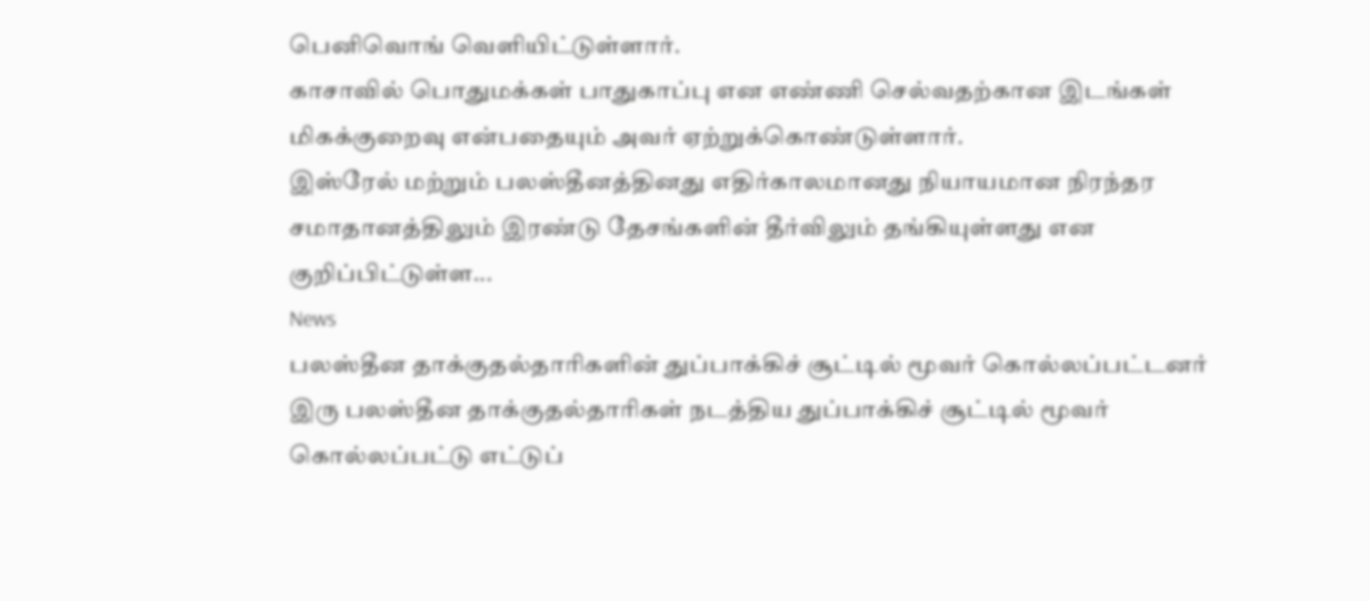பெனிவொங் வெளியிட்டுள்ளார்.
காசாவில் பொதுமக்கள் பாதுகாப்பு என எண்ணி செல்வதற்கான இடங்கள் மிகக்குறைவு என்பதையும் அவர் ஏற்றுக்கொண்டுள்ளார்.
இஸ்ரேல் மற்றும் பலஸ்தீனத்தினது எதிர்காலமானது நியாயமான நிரந்தர சமாதானத்திலும் இரண்டு தேசங்களின் தீர்விலும் தங்கியுள்ளது என குறிப்பிட்டுள்ள...
News
பலஸ்தீன தாக்குதல்தாரிகளின் துப்பாக்கிச் சூட்டில் மூவர் கொல்லப்பட்டனர்
இரு பலஸ்தீன தாக்குதல்தாரிகள் நடத்திய துப்பாக்கிச் சூட்டில் மூவர் கொல்லப்பட்டு எட்டுப்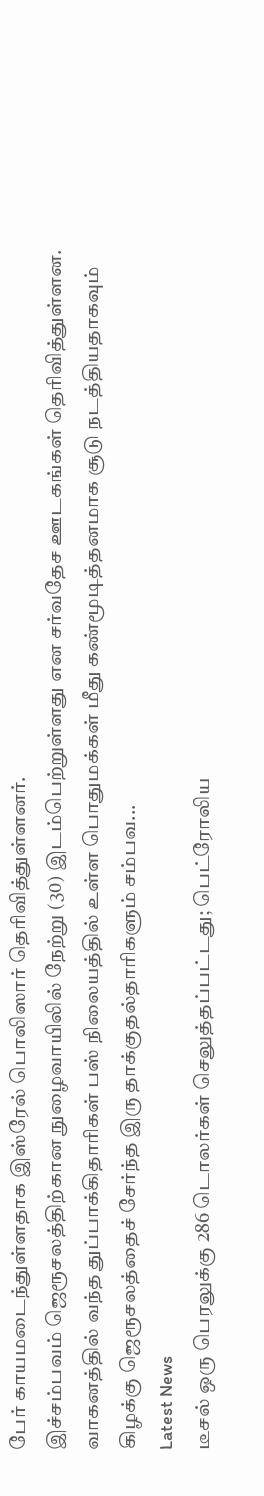பேர் காயமடைந்துள்ளதாக இஸ்ரேல் பொலிஸார் தெரிவித்துள்ளனர்.
இச்சம்பவம் ஜெரூசலத்திற்கான நுழைவாயிலில் நேற்று (30) இடம்பெற்றுள்ளது என சர்வதேச ஊடகங்கள் தெரிவித்துள்ளன.
வாகனத்தில் வந்த துப்பாக்கிதாரிகள் பஸ் நிலையத்தில் உள்ள பொதுமக்கள் மீது கண்மூடித்தனமாக சூடு நடத்தியதாகவும் கிழக்கு ஜெரூசலத்தைச் சேர்ந்த இரு தாக்குதல்தாரிகளும் சம்பவ...
Latest News
டீசல் ஒரு பெரலுக்கு 286 டொலர்கள் செலுத்தப்பட்டது; பெட்ரோலிய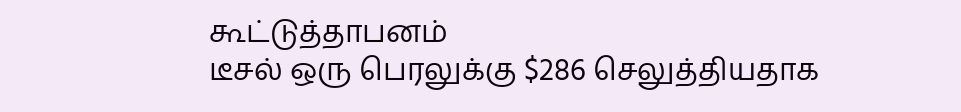கூட்டுத்தாபனம்
டீசல் ஒரு பெரலுக்கு $286 செலுத்தியதாக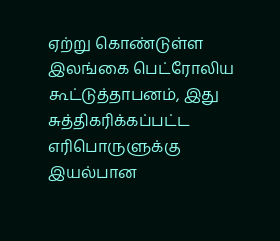ஏற்று கொண்டுள்ள இலங்கை பெட்ரோலிய கூட்டுத்தாபனம், இது சுத்திகரிக்கப்பட்ட எரிபொருளுக்கு இயல்பான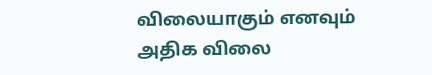விலையாகும் எனவும் அதிக விலை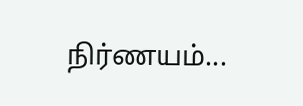நிர்ணயம்...